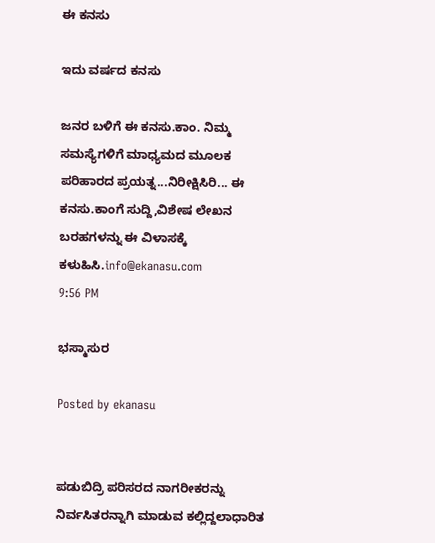ಈ ಕನಸು

ಇದು ವರ್ಷದ ಕನಸು

ಜನರ ಬಳಿಗೆ ಈ ಕನಸು.ಕಾಂ. ನಿಮ್ಮ ಸಮಸ್ಯೆಗಳಿಗೆ ಮಾಧ್ಯಮದ ಮೂಲಕ ಪರಿಹಾರದ ಪ್ರಯತ್ನ...ನಿರೀಕ್ಷಿಸಿರಿ... ಈ ಕನಸು.ಕಾಂಗೆ ಸುದ್ದಿ,ವಿಶೇಷ ಲೇಖನ ಬರಹಗಳನ್ನು ಈ ವಿಳಾಸಕ್ಕೆ ಕಳುಹಿಸಿ.info@ekanasu.com
9:56 PM

ಭಸ್ಮಾಸುರ

Posted by ekanasu


ಪಡುಬಿದ್ರಿ ಪರಿಸರದ ನಾಗರೀಕರನ್ನು ನಿರ್ವಸಿತರನ್ನಾಗಿ ಮಾಡುವ ಕಲ್ಲಿದ್ದಲಾಧಾರಿತ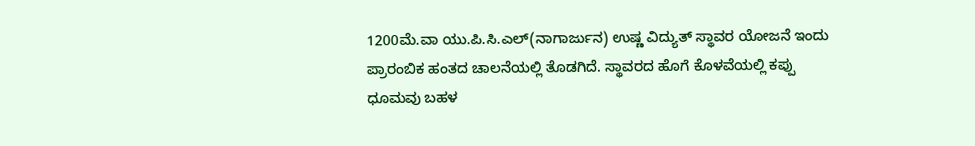1200ಮೆ.ವಾ ಯು.ಪಿ.ಸಿ.ಎಲ್(ನಾಗಾರ್ಜುನ) ಉಷ್ಣ ವಿದ್ಯುತ್ ಸ್ಥಾವರ ಯೋಜನೆ ಇಂದು ಪ್ರಾರಂಬಿಕ ಹಂತದ ಚಾಲನೆಯಲ್ಲಿ ತೊಡಗಿದೆ. ಸ್ಥಾವರದ ಹೊಗೆ ಕೊಳವೆಯಲ್ಲಿ ಕಪ್ಪು ಧೂಮವು ಬಹಳ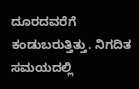ದೂರದವರೆಗೆ ಕಂಡುಬರುತ್ತಿತ್ತು. ನಿಗದಿತ ಸಮಯದಲ್ಲಿ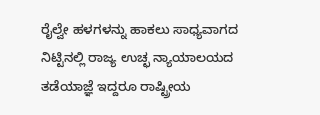ರೈಲ್ವೇ ಹಳಗಳನ್ನು ಹಾಕಲು ಸಾಧ್ಯವಾಗದ ನಿಟ್ಟಿನಲ್ಲಿ ರಾಜ್ಯ ಉಚ್ಛ ನ್ಯಾಯಾಲಯದ ತಡೆಯಾಜ್ಞೆ ಇದ್ದರೂ ರಾಷ್ಟ್ರೀಯ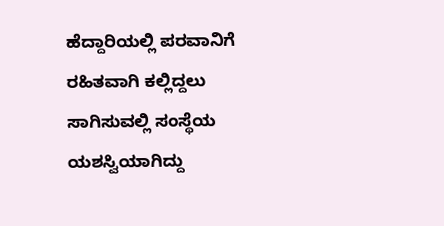ಹೆದ್ದಾರಿಯಲ್ಲಿ ಪರವಾನಿಗೆ ರಹಿತವಾಗಿ ಕಲ್ಲಿದ್ದಲು ಸಾಗಿಸುವಲ್ಲಿ ಸಂಸ್ಥೆಯ ಯಶಸ್ವಿಯಾಗಿದ್ದು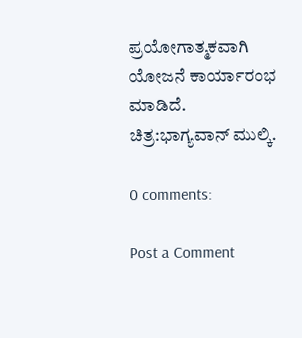ಪ್ರಯೋಗಾತ್ಮಕವಾಗಿ ಯೋಜನೆ ಕಾರ್ಯಾರಂಭ ಮಾಡಿದೆ.
ಚಿತ್ರ:ಭಾಗ್ಯವಾನ್ ಮುಲ್ಕಿ.

0 comments:

Post a Comment